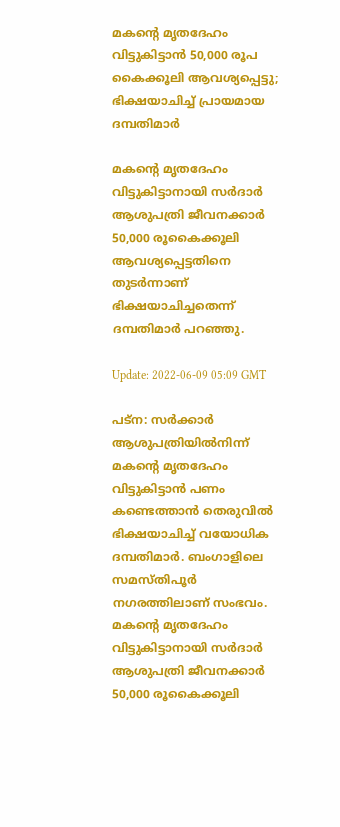മകന്റെ മൃതദേഹം വിട്ടുകിട്ടാൻ 50,000 രൂപ കൈക്കൂലി ആവശ്യപ്പെട്ടു; ഭിക്ഷയാചിച്ച് പ്രായമായ ദമ്പതിമാർ

മകന്റെ മൃതദേഹം വിട്ടുകിട്ടാനായി സർദാർ ആശുപത്രി ജീവനക്കാർ 50,000 രൂകൈക്കൂലി ആവശ്യപ്പെട്ടതിനെ തുടർന്നാണ് ഭിക്ഷയാചിച്ചതെന്ന് ദമ്പതിമാർ പറഞ്ഞു.

Update: 2022-06-09 05:09 GMT

പട്‌ന: സർക്കാർ ആശുപത്രിയിൽനിന്ന് മകന്റെ മൃതദേഹം വിട്ടുകിട്ടാൻ പണം കണ്ടെത്താൻ തെരുവിൽ ഭിക്ഷയാചിച്ച് വയോധിക ദമ്പതിമാർ. ബംഗാളിലെ സമസ്തിപൂർ നഗരത്തിലാണ് സംഭവം. മകന്റെ മൃതദേഹം വിട്ടുകിട്ടാനായി സർദാർ ആശുപത്രി ജീവനക്കാർ 50,000 രൂകൈക്കൂലി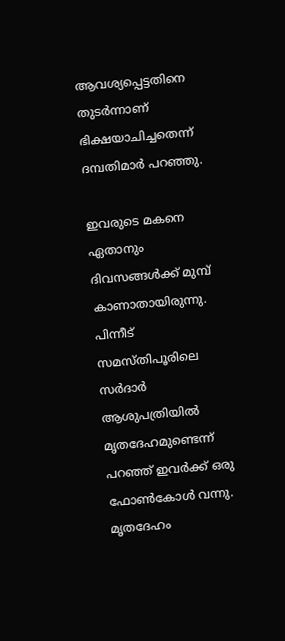ആവശ്യപ്പെട്ടതിനെ തുടർന്നാണ് ഭിക്ഷയാചിച്ചതെന്ന് ദമ്പതിമാർ പറഞ്ഞു.

ഇവരുടെ മകനെ ഏതാനും ദിവസങ്ങൾക്ക് മുമ്പ് കാണാതായിരുന്നു. പിന്നീട് സമസ്തിപൂരിലെ സർദാർ ആശുപത്രിയിൽ മൃതദേഹമുണ്ടെന്ന് പറഞ്ഞ് ഇവർക്ക് ഒരു ഫോൺകോൾ വന്നു. മൃതദേഹം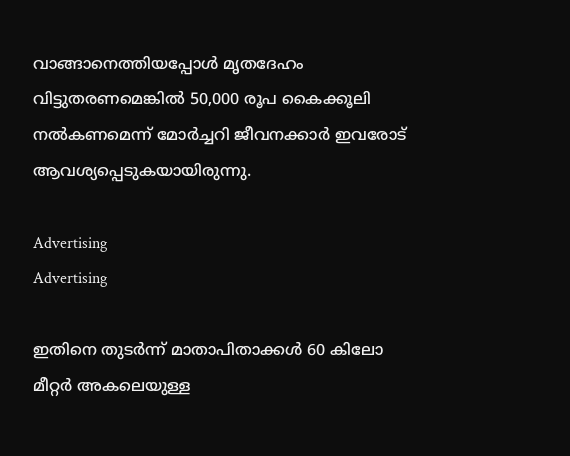വാങ്ങാനെത്തിയപ്പോൾ മൃതദേഹം വിട്ടുതരണമെങ്കിൽ 50,000 രൂപ കൈക്കൂലി നൽകണമെന്ന് മോർച്ചറി ജീവനക്കാർ ഇവരോട് ആവശ്യപ്പെടുകയായിരുന്നു.

Advertising
Advertising

ഇതിനെ തുടർന്ന് മാതാപിതാക്കൾ 60 കിലോ മീറ്റർ അകലെയുള്ള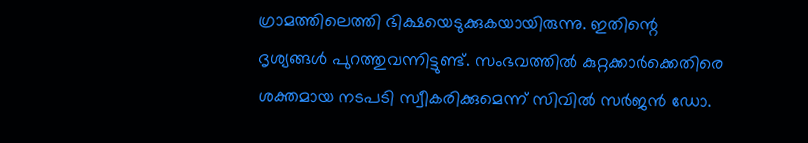ഗ്രാമത്തിലെത്തി ഭിക്ഷയെടുക്കുകയായിരുന്നു. ഇതിന്റെ ദൃശ്യങ്ങൾ പുറത്തുവന്നിട്ടുണ്ട്. സംഭവത്തിൽ കുറ്റക്കാർക്കെതിരെ ശക്തമായ നടപടി സ്വീകരിക്കുമെന്ന് സിവിൽ സർജൻ ഡോ.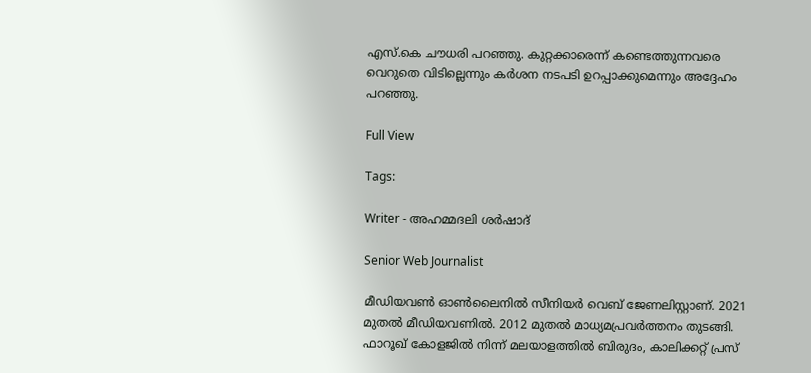എസ്.കെ ചൗധരി പറഞ്ഞു. കുറ്റക്കാരെന്ന് കണ്ടെത്തുന്നവരെ വെറുതെ വിടില്ലെന്നും കർശന നടപടി ഉറപ്പാക്കുമെന്നും അദ്ദേഹം പറഞ്ഞു.

Full View

Tags:

Writer - അഹമ്മദലി ശര്‍ഷാദ്

Senior Web Journalist

മീഡിയവൺ ഓൺലൈനിൽ സീനിയർ വെബ് ജേണലിസ്റ്റാണ്. 2021 മുതൽ മീഡിയവണിൽ. 2012 മുതൽ മാധ്യമപ്രവർത്തനം തുടങ്ങി. ഫാറൂഖ് കോളജിൽ നിന്ന് മലയാളത്തിൽ ബിരുദം, കാലിക്കറ്റ് പ്രസ്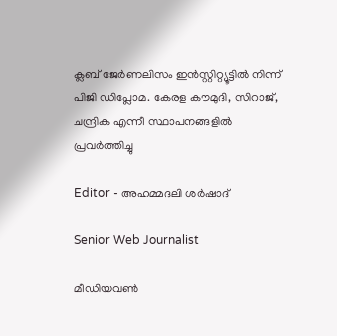ക്ലബ് ജേർണലിസം ഇൻസ്റ്റിറ്റ്യൂട്ടിൽ നിന്ന് പിജി ഡിപ്ലോമ. കേരള കൗമുദി, സിറാജ്, ചന്ദ്രിക എന്നീ സ്ഥാപനങ്ങളിൽ പ്രവർത്തിച്ചു

Editor - അഹമ്മദലി ശര്‍ഷാദ്

Senior Web Journalist

മീഡിയവൺ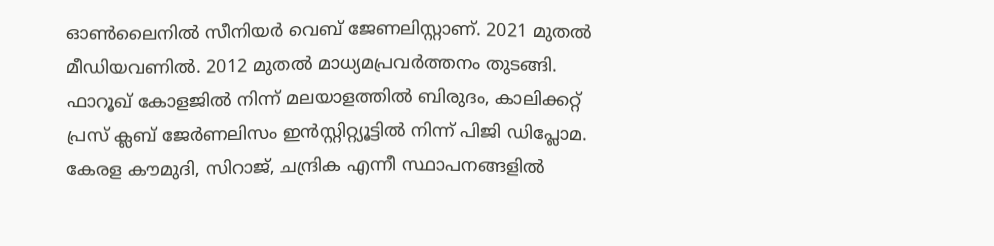ഓൺലൈനിൽ സീനിയർ വെബ് ജേണലിസ്റ്റാണ്. 2021 മുതൽ മീഡിയവണിൽ. 2012 മുതൽ മാധ്യമപ്രവർത്തനം തുടങ്ങി. ഫാറൂഖ് കോളജിൽ നിന്ന് മലയാളത്തിൽ ബിരുദം, കാലിക്കറ്റ് പ്രസ് ക്ലബ് ജേർണലിസം ഇൻസ്റ്റിറ്റ്യൂട്ടിൽ നിന്ന് പിജി ഡിപ്ലോമ. കേരള കൗമുദി, സിറാജ്, ചന്ദ്രിക എന്നീ സ്ഥാപനങ്ങളിൽ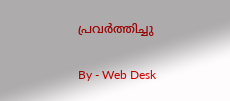പ്രവർത്തിച്ചു

By - Web Desk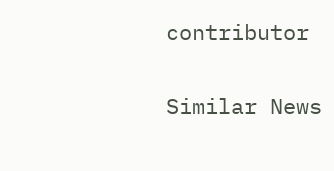contributor

Similar News